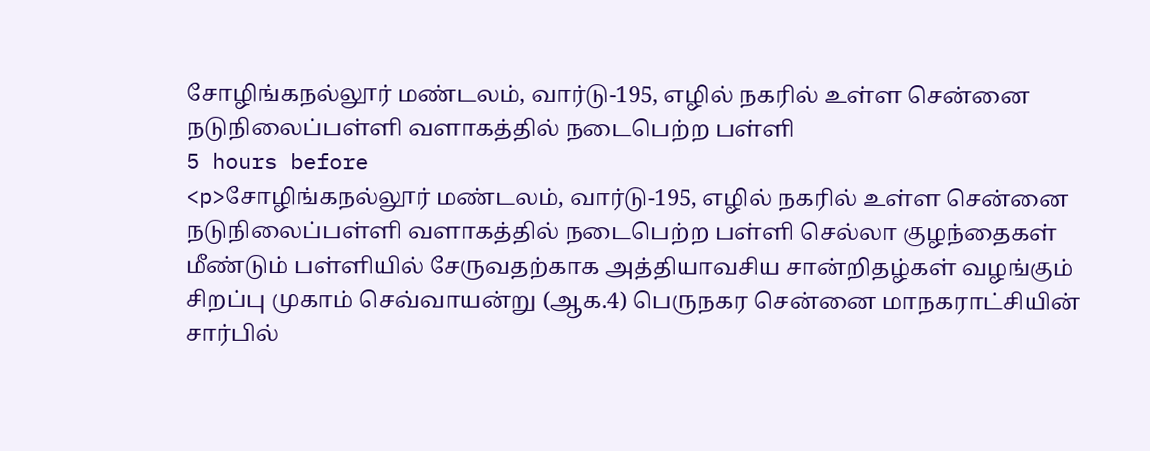சோழிங்கநல்லூர் மண்டலம், வார்டு-195, எழில் நகரில் உள்ள சென்னை நடுநிலைப்பள்ளி வளாகத்தில் நடைபெற்ற பள்ளி
5 hours before
<p>சோழிங்கநல்லூர் மண்டலம், வார்டு-195, எழில் நகரில் உள்ள சென்னை நடுநிலைப்பள்ளி வளாகத்தில் நடைபெற்ற பள்ளி செல்லா குழந்தைகள் மீண்டும் பள்ளியில் சேருவதற்காக அத்தியாவசிய சான்றிதழ்கள் வழங்கும் சிறப்பு முகாம் செவ்வாயன்று (ஆக.4) பெருநகர சென்னை மாநகராட்சியின் சார்பில்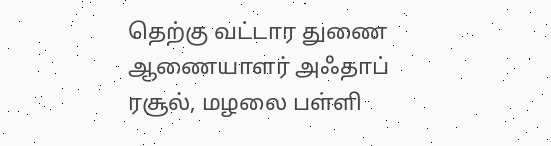தெற்கு வட்டார துணை ஆணையாளர் அஃதாப் ரசூல், மழலை பள்ளி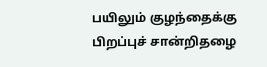பயிலும் குழந்தைக்கு பிறப்புச் சான்றிதழை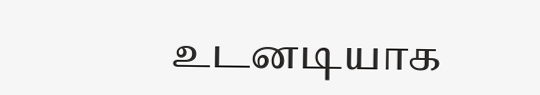உடனடியாக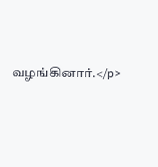வழங்கினார்.</p>